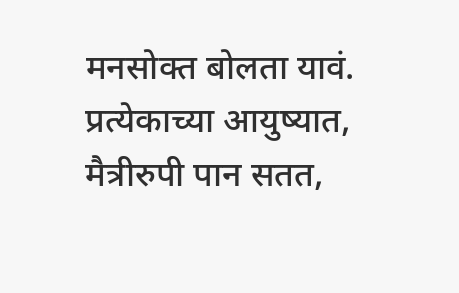मनसोक्त बोलता यावं.
प्रत्येकाच्या आयुष्यात,
मैत्रीरुपी पान सतत,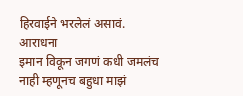हिरवाईने भरलेलं असावं.
आराधना
इमान विकून जगणं कधी जमलंच नाही म्हणूनच बहुधा माझं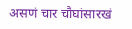असणं चार चौघांसारखं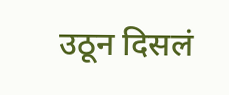उठून दिसलं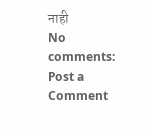नाही
No comments:
Post a Comment